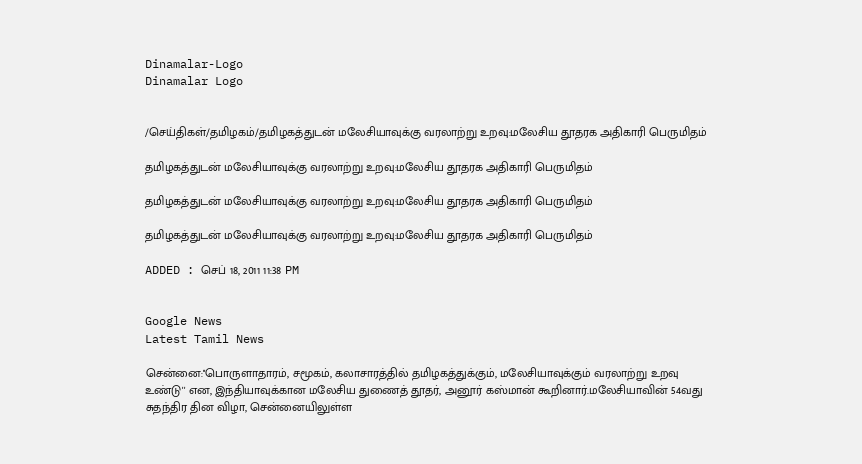Dinamalar-Logo
Dinamalar Logo


/செய்திகள்/தமிழகம்/தமிழகத்துடன் மலேசியாவுக்கு வரலாற்று உறவு:மலேசிய தூதரக அதிகாரி பெருமிதம்

தமிழகத்துடன் மலேசியாவுக்கு வரலாற்று உறவு:மலேசிய தூதரக அதிகாரி பெருமிதம்

தமிழகத்துடன் மலேசியாவுக்கு வரலாற்று உறவு:மலேசிய தூதரக அதிகாரி பெருமிதம்

தமிழகத்துடன் மலேசியாவுக்கு வரலாற்று உறவு:மலேசிய தூதரக அதிகாரி பெருமிதம்

ADDED : செப் 18, 2011 11:38 PM


Google News
Latest Tamil News

சென்னை:''பொருளாதாரம், சமூகம், கலாசாரத்தில் தமிழகத்துக்கும், மலேசியாவுக்கும் வரலாற்று உறவு உண்டு'' என, இந்தியாவுக்கான மலேசிய துணைத் தூதர், அனூர் கஸ்மான் கூறினார்.மலேசியாவின் 54வது சுதந்திர தின விழா, சென்னையிலுள்ள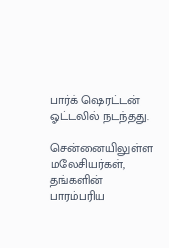பார்க் ஷெரட்டன் ஓட்டலில் நடந்தது.

சென்னையிலுள்ள மலேசியர்கள், தங்களின் பாரம்பரிய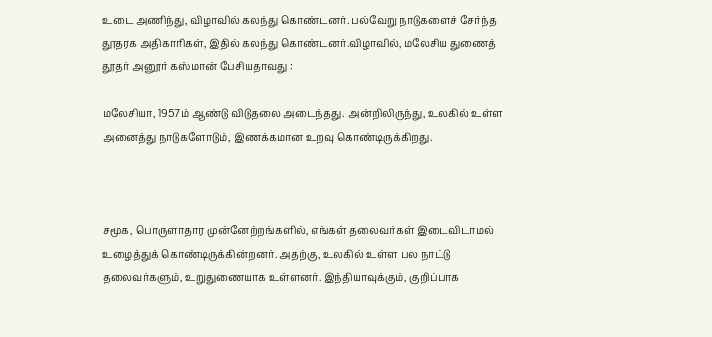உடை அணிந்து, விழாவில் கலந்து கொண்டனர். பல்வேறு நாடுகளைச் சேர்ந்த தூதரக அதிகாரிகள், இதில் கலந்து கொண்டனர்.விழாவில், மலேசிய துணைத் தூதர் அனூர் கஸ்மான் பேசியதாவது :

மலேசியா, 1957ம் ஆண்டு விடுதலை அடைந்தது. அன்றிலிருந்து, உலகில் உள்ள அனைத்து நாடுகளோடும், இணக்கமான உறவு கொண்டிருக்கிறது.



சமூக, பொருளாதார முன்னேற்றங்களில், எங்கள் தலைவர்கள் இடைவிடாமல் உழைத்துக் கொண்டிருக்கின்றனர். அதற்கு, உலகில் உள்ள பல நாட்டு தலைவர்களும், உறுதுணையாக உள்ளனர். இந்தியாவுக்கும், குறிப்பாக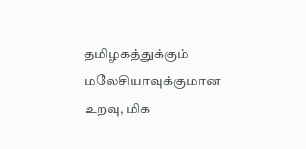தமிழகத்துக்கும் மலேசியாவுக்குமான உறவு, மிக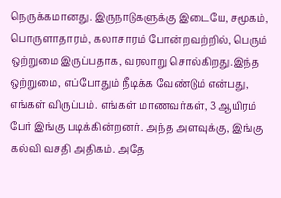நெருக்கமானது. இருநாடுகளுக்கு இடையே, சமூகம், பொருளாதாரம், கலாசாரம் போன்றவற்றில், பெரும் ஒற்றுமை இருப்பதாக, வரலாறு சொல்கிறது.இந்த ஒற்றுமை, எப்போதும் நீடிக்க வேண்டும் என்பது, எங்கள் விருப்பம். எங்கள் மாணவர்கள், 3 ஆயிரம் பேர் இங்கு படிக்கின்றனர். அந்த அளவுக்கு, இங்கு கல்வி வசதி அதிகம். அதே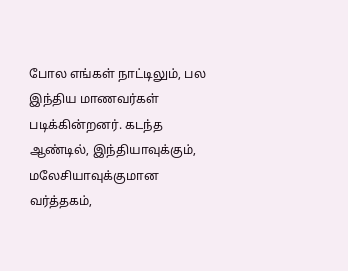போல எங்கள் நாட்டிலும், பல இந்திய மாணவர்கள் படிக்கின்றனர். கடந்த ஆண்டில், இந்தியாவுக்கும், மலேசியாவுக்குமான வர்த்தகம்,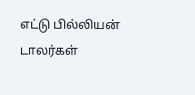எட்டு பில்லியன் டாலர்கள்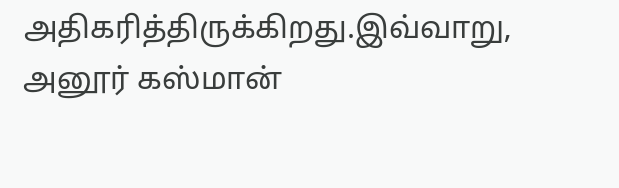அதிகரித்திருக்கிறது.இவ்வாறு, அனூர் கஸ்மான்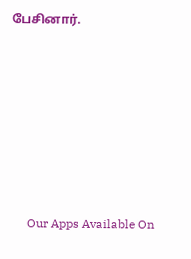பேசினார்.







      Our Apps Available On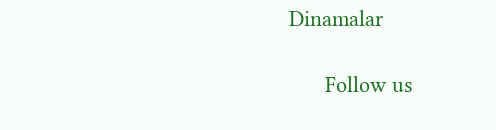Dinamalar

      Follow us